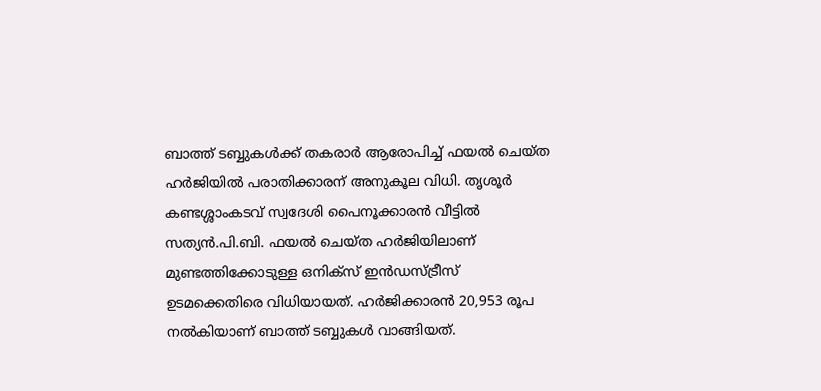ബാത്ത് ടബ്ബുകൾക്ക് തകരാർ ആരോപിച്ച് ഫയൽ ചെയ്ത ഹർജിയിൽ പരാതിക്കാരന് അനുകൂല വിധി. തൃശൂർ കണ്ടശ്ശാംകടവ് സ്വദേശി പൈനൂക്കാരൻ വീട്ടിൽ സത്യൻ.പി.ബി. ഫയൽ ചെയ്ത ഹർജിയിലാണ് മുണ്ടത്തിക്കോടുള്ള ഒനിക്സ് ഇൻഡസ്ട്രീസ് ഉടമക്കെതിരെ വിധിയായത്. ഹർജിക്കാരൻ 20,953 രൂപ നൽകിയാണ് ബാത്ത് ടബ്ബുകൾ വാങ്ങിയത്.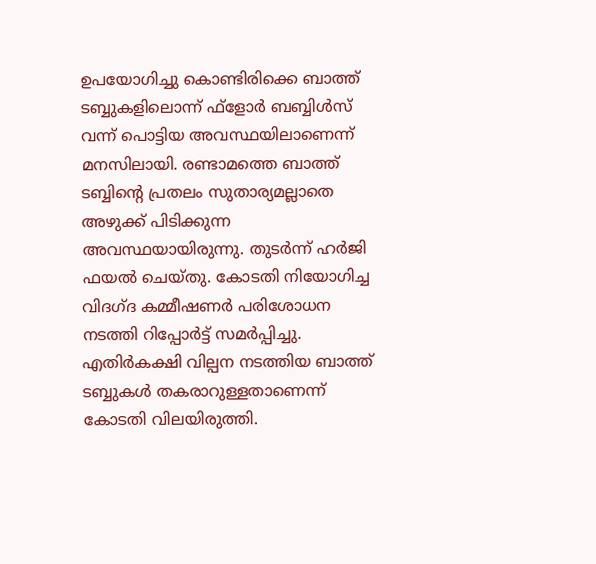ഉപയോഗിച്ചു കൊണ്ടിരിക്കെ ബാത്ത് ടബ്ബുകളിലൊന്ന് ഫ്ളോർ ബബ്ബിൾസ് വന്ന് പൊട്ടിയ അവസ്ഥയിലാണെന്ന് മനസിലായി. രണ്ടാമത്തെ ബാത്ത് ടബ്ബിൻ്റെ പ്രതലം സുതാര്യമല്ലാതെ അഴുക്ക് പിടിക്കുന്ന അവസ്ഥയായിരുന്നു. തുടർന്ന് ഹർജി ഫയൽ ചെയ്തു. കോടതി നിയോഗിച്ച വിദഗ്ദ കമ്മീഷണർ പരിശോധന നടത്തി റിപ്പോർട്ട് സമർപ്പിച്ചു.
എതിർകക്ഷി വില്പന നടത്തിയ ബാത്ത് ടബ്ബുകൾ തകരാറുള്ളതാണെന്ന് കോടതി വിലയിരുത്തി.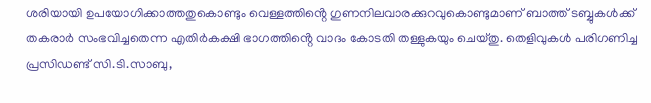ശരിയായി ഉപയോഗിക്കാത്തതുകൊണ്ടും വെള്ളത്തിൻ്റെ ഗുണനിലവാരക്കുറവുകൊണ്ടുമാണ് ബാത്ത് ടബ്ബുകൾക്ക് തകരാർ സംഭവിച്ചതെന്ന എതിർകക്ഷി ഭാഗത്തിൻ്റെ വാദം കോടതി തള്ളുകയും ചെയ്തു. തെളിവുകൾ പരിഗണിച്ച പ്രസിഡണ്ട് സി.ടി.സാബു,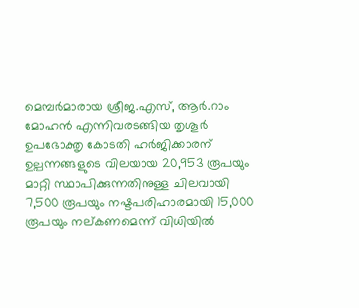മെമ്പർമാരായ ശ്രീജ.എസ്, ആർ.റാം മോഹൻ എന്നിവരടങ്ങിയ തൃശൂർ ഉപഭോക്തൃ കോടതി ഹർജിക്കാരന് ഉല്പന്നങ്ങളുടെ വിലയായ 20,953 രൂപയും മാറ്റി സ്ഥാപിക്കുന്നതിനുള്ള ചിലവായി 7,500 രൂപയും നഷ്ടപരിഹാരമായി 15,000 രൂപയും നല്കണമെന്ന് വിധിയിൽ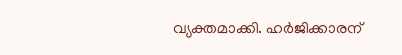വ്യക്തമാക്കി. ഹർജിക്കാരന്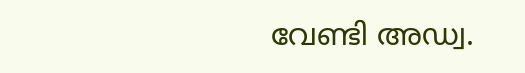വേണ്ടി അഡ്വ.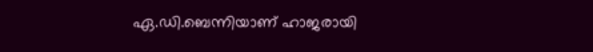ഏ.ഡി.ബെന്നിയാണ് ഹാജരായി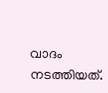വാദം നടത്തിയത്.